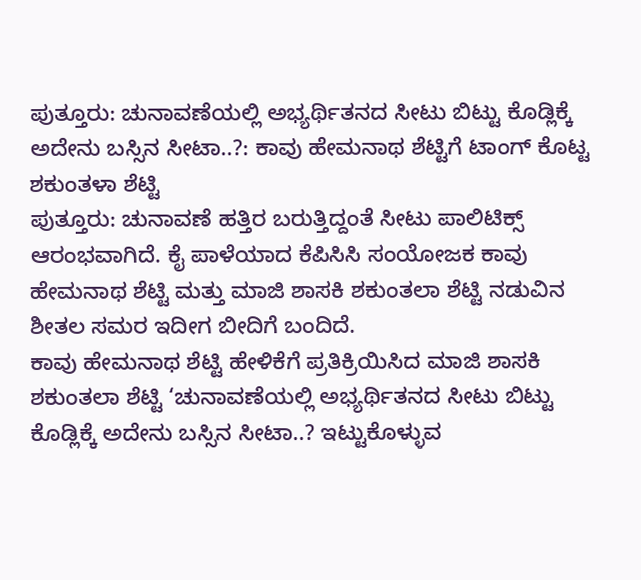ಪುತ್ತೂರು: ಚುನಾವಣೆಯಲ್ಲಿ ಅಭ್ಯರ್ಥಿತನದ ಸೀಟು ಬಿಟ್ಟು ಕೊಡ್ಲಿಕ್ಕೆ ಅದೇನು ಬಸ್ಸಿನ ಸೀಟಾ..?: ಕಾವು ಹೇಮನಾಥ ಶೆಟ್ಟಿಗೆ ಟಾಂಗ್ ಕೊಟ್ಟ ಶಕುಂತಳಾ ಶೆಟ್ಟಿ
ಪುತ್ತೂರು: ಚುನಾವಣೆ ಹತ್ತಿರ ಬರುತ್ತಿದ್ದಂತೆ ಸೀಟು ಪಾಲಿಟಿಕ್ಸ್ ಆರಂಭವಾಗಿದೆ. ಕೈ ಪಾಳೆಯಾದ ಕೆಪಿಸಿಸಿ ಸಂಯೋಜಕ ಕಾವು ಹೇಮನಾಥ ಶೆಟ್ಟಿ ಮತ್ತು ಮಾಜಿ ಶಾಸಕಿ ಶಕುಂತಲಾ ಶೆಟ್ಟಿ ನಡುವಿನ ಶೀತಲ ಸಮರ ಇದೀಗ ಬೀದಿಗೆ ಬಂದಿದೆ.
ಕಾವು ಹೇಮನಾಥ ಶೆಟ್ಟಿ ಹೇಳಿಕೆಗೆ ಪ್ರತಿಕ್ರಿಯಿಸಿದ ಮಾಜಿ ಶಾಸಕಿ ಶಕುಂತಲಾ ಶೆಟ್ಟಿ ‘ಚುನಾವಣೆಯಲ್ಲಿ ಅಭ್ಯರ್ಥಿತನದ ಸೀಟು ಬಿಟ್ಟು ಕೊಡ್ಲಿಕ್ಕೆ ಅದೇನು ಬಸ್ಸಿನ ಸೀಟಾ..? ಇಟ್ಟುಕೊಳ್ಳುವ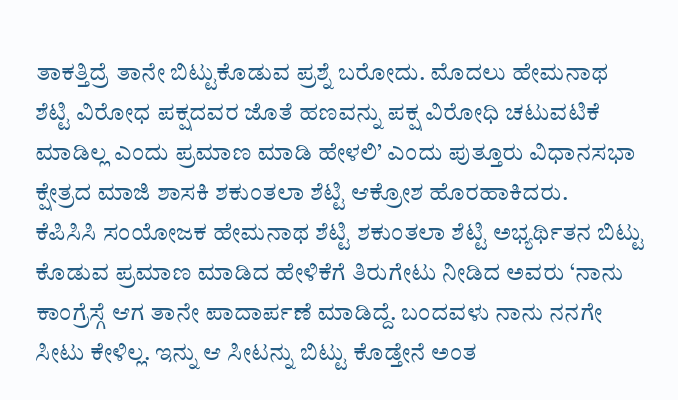ತಾಕತ್ತಿದ್ರೆ ತಾನೇ ಬಿಟ್ಟುಕೊಡುವ ಪ್ರಶ್ನೆ ಬರೋದು. ಮೊದಲು ಹೇಮನಾಥ ಶೆಟ್ಟಿ ವಿರೋಧ ಪಕ್ಷದವರ ಜೊತೆ ಹಣವನ್ನು ಪಕ್ಷ ವಿರೋಧಿ ಚಟುವಟಿಕೆ ಮಾಡಿಲ್ಲ ಎಂದು ಪ್ರಮಾಣ ಮಾಡಿ ಹೇಳಲಿ’ ಎಂದು ಪುತ್ತೂರು ವಿಧಾನಸಭಾ ಕ್ಷೇತ್ರದ ಮಾಜಿ ಶಾಸಕಿ ಶಕುಂತಲಾ ಶೆಟ್ಟಿ ಆಕ್ರೋಶ ಹೊರಹಾಕಿದರು.
ಕೆಪಿಸಿಸಿ ಸಂಯೋಜಕ ಹೇಮನಾಥ ಶೆಟ್ಟಿ ಶಕುಂತಲಾ ಶೆಟ್ಟಿ ಅಭ್ಯರ್ಥಿತನ ಬಿಟ್ಟು ಕೊಡುವ ಪ್ರಮಾಣ ಮಾಡಿದ ಹೇಳಿಕೆಗೆ ತಿರುಗೇಟು ನೀಡಿದ ಅವರು ‘ನಾನು ಕಾಂಗ್ರೆಸ್ಗೆ ಆಗ ತಾನೇ ಪಾದಾರ್ಪಣೆ ಮಾಡಿದ್ದೆ. ಬಂದವಳು ನಾನು ನನಗೇ ಸೀಟು ಕೇಳಿಲ್ಲ. ಇನ್ನು ಆ ಸೀಟನ್ನು ಬಿಟ್ಟು ಕೊಡ್ತೇನೆ ಅಂತ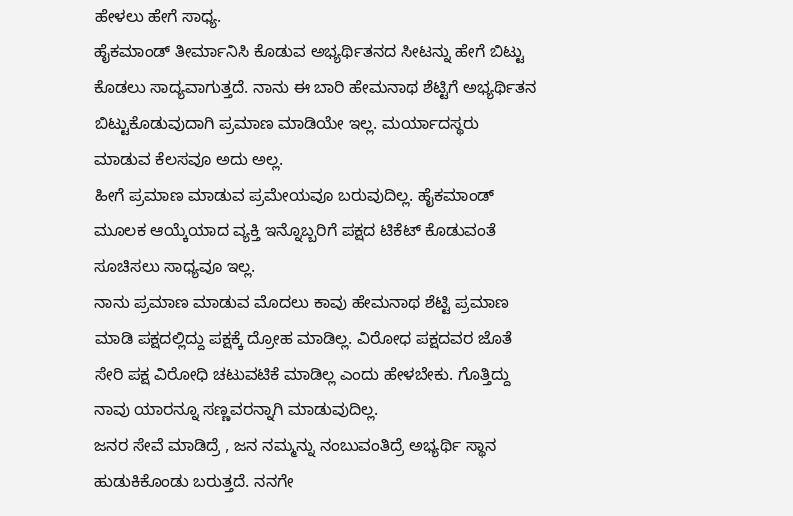ಹೇಳಲು ಹೇಗೆ ಸಾಧ್ಯ.
ಹೈಕಮಾಂಡ್ ತೀರ್ಮಾನಿಸಿ ಕೊಡುವ ಅಭ್ಯರ್ಥಿತನದ ಸೀಟನ್ನು ಹೇಗೆ ಬಿಟ್ಟು ಕೊಡಲು ಸಾದ್ಯವಾಗುತ್ತದೆ. ನಾನು ಈ ಬಾರಿ ಹೇಮನಾಥ ಶೆಟ್ಟಿಗೆ ಅಭ್ಯರ್ಥಿತನ ಬಿಟ್ಟುಕೊಡುವುದಾಗಿ ಪ್ರಮಾಣ ಮಾಡಿಯೇ ಇಲ್ಲ. ಮರ್ಯಾದಸ್ಥರು ಮಾಡುವ ಕೆಲಸವೂ ಅದು ಅಲ್ಲ.
ಹೀಗೆ ಪ್ರಮಾಣ ಮಾಡುವ ಪ್ರಮೇಯವೂ ಬರುವುದಿಲ್ಲ. ಹೈಕಮಾಂಡ್ ಮೂಲಕ ಆಯ್ಕೆಯಾದ ವ್ಯಕ್ತಿ ಇನ್ನೊಬ್ಬರಿಗೆ ಪಕ್ಷದ ಟಿಕೆಟ್ ಕೊಡುವಂತೆ ಸೂಚಿಸಲು ಸಾಧ್ಯವೂ ಇಲ್ಲ.
ನಾನು ಪ್ರಮಾಣ ಮಾಡುವ ಮೊದಲು ಕಾವು ಹೇಮನಾಥ ಶೆಟ್ಟಿ ಪ್ರಮಾಣ ಮಾಡಿ ಪಕ್ಷದಲ್ಲಿದ್ದು ಪಕ್ಷಕ್ಕೆ ದ್ರೋಹ ಮಾಡಿಲ್ಲ. ವಿರೋಧ ಪಕ್ಷದವರ ಜೊತೆ ಸೇರಿ ಪಕ್ಷ ವಿರೋಧಿ ಚಟುವಟಿಕೆ ಮಾಡಿಲ್ಲ ಎಂದು ಹೇಳಬೇಕು. ಗೊತ್ತಿದ್ದು ನಾವು ಯಾರನ್ನೂ ಸಣ್ಣವರನ್ನಾಗಿ ಮಾಡುವುದಿಲ್ಲ.
ಜನರ ಸೇವೆ ಮಾಡಿದ್ರೆ , ಜನ ನಮ್ಮನ್ನು ನಂಬುವಂತಿದ್ರೆ ಅಭ್ಯರ್ಥಿ ಸ್ಥಾನ ಹುಡುಕಿಕೊಂಡು ಬರುತ್ತದೆ. ನನಗೇ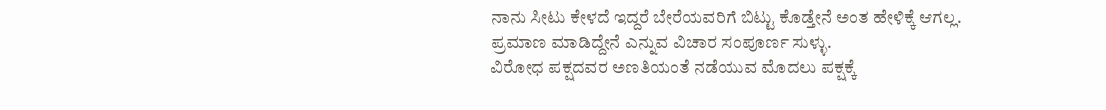ನಾನು ಸೀಟು ಕೇಳದೆ ಇದ್ದರೆ ಬೇರೆಯವರಿಗೆ ಬಿಟ್ಟು ಕೊಡ್ತೇನೆ ಅಂತ ಹೇಳಿಕ್ಕೆ ಆಗಲ್ಲ.
ಪ್ರಮಾಣ ಮಾಡಿದ್ದೇನೆ ಎನ್ನುವ ವಿಚಾರ ಸಂಪೂರ್ಣ ಸುಳ್ಳು.
ವಿರೋಧ ಪಕ್ಷದವರ ಅಣತಿಯಂತೆ ನಡೆಯುವ ಮೊದಲು ಪಕ್ಷಕ್ಕೆ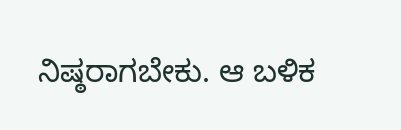ನಿಷ್ಠರಾಗಬೇಕು. ಆ ಬಳಿಕ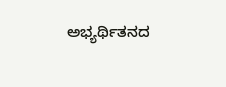ಅಭ್ಯರ್ಥಿತನದ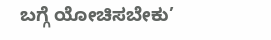ಬಗ್ಗೆ ಯೋಚಿಸಬೇಕು’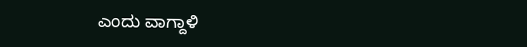ಎಂದು ವಾಗ್ದಾಳಿ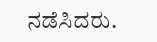ನಡೆಸಿದರು.